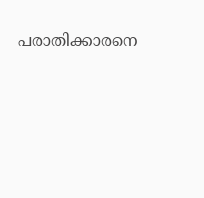പരാതിക്കാരനെ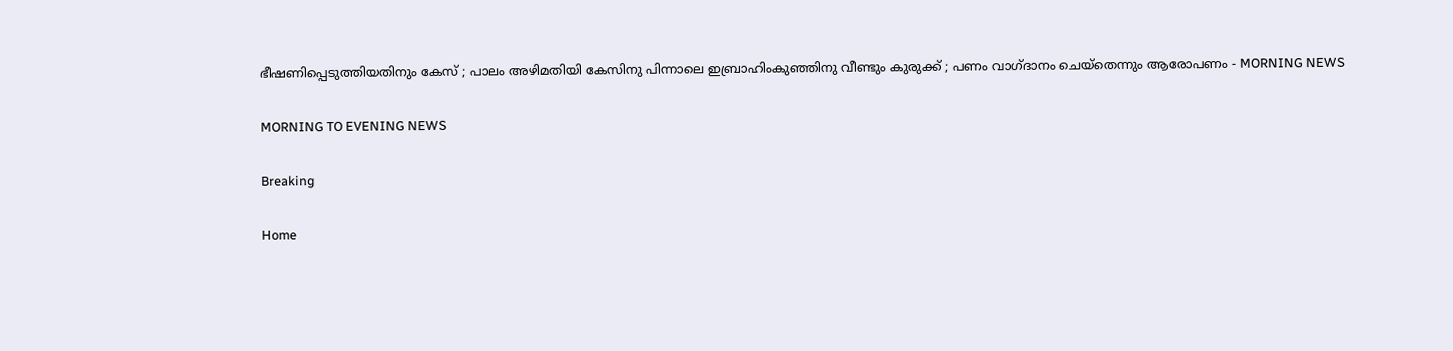ഭീഷണിപ്പെടുത്തിയതിനും കേസ് ; പാലം അഴിമതിയി കേസിനു പിന്നാലെ ഇബ്രാഹിംകുഞ്ഞിനു വീണ്ടും കുരുക്ക് ; പണം വാഗ്ദാനം ചെയ്‌തെന്നും ആരോപണം - MORNING NEWS

MORNING TO EVENING NEWS

Breaking

Home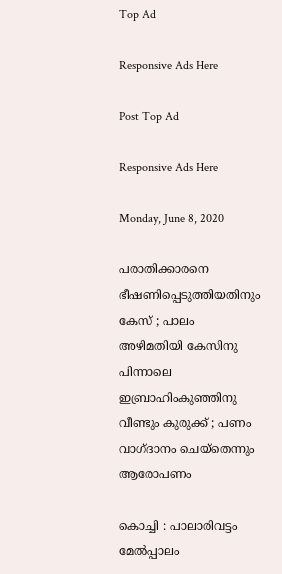Top Ad

Responsive Ads Here

Post Top Ad

Responsive Ads Here

Monday, June 8, 2020

പരാതിക്കാരനെ ഭീഷണിപ്പെടുത്തിയതിനും കേസ് ; പാലം അഴിമതിയി കേസിനു പിന്നാലെ ഇബ്രാഹിംകുഞ്ഞിനു വീണ്ടും കുരുക്ക് ; പണം വാഗ്ദാനം ചെയ്‌തെന്നും ആരോപണം

കൊച്ചി : പാലാരിവട്ടം മേല്‍പ്പാലം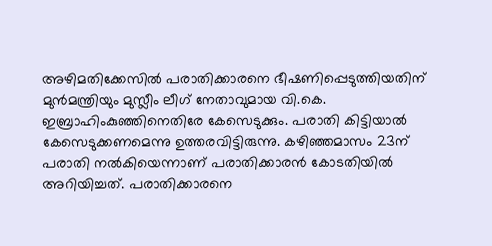അഴിമതിക്കേസില്‍ പരാതിക്കാരനെ ഭീഷണിപ്പെടുത്തിയതിന് മുന്‍മന്ത്രിയും മുസ്ലീം ലീഗ് നേതാവുമായ വി.കെ. ഇബ്രാഹിംകുഞ്ഞിനെതിരേ കേസെടുക്കും. പരാതി കിട്ടിയാല്‍ കേസെടുക്കണമെന്നു ഉത്തരവിട്ടിരുന്നു. കഴിഞ്ഞമാസം 23ന് പരാതി നല്‍കിയെന്നാണ് പരാതിക്കാരന്‍ കോടതിയില്‍ അറിയിച്ചത്. പരാതിക്കാരനെ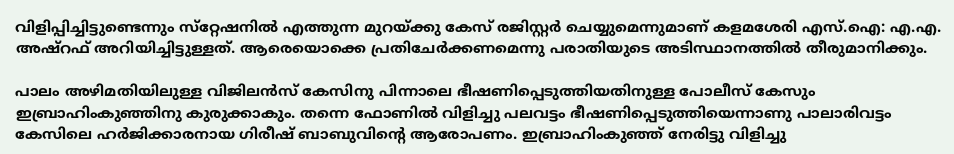വിളിപ്പിച്ചിട്ടുണ്ടെന്നും സ്‌റ്റേഷനില്‍ എത്തുന്ന മുറയ്ക്കു കേസ് രജിസ്റ്റര്‍ ചെയ്യുമെന്നുമാണ് കളമശേരി എസ്.ഐ: എ.എ. അഷ്‌റഫ് അറിയിച്ചിട്ടുള്ളത്. ആരെയൊക്കെ പ്രതിചേര്‍ക്കണമെന്നു പരാതിയുടെ അടിസ്ഥാനത്തില്‍ തീരുമാനിക്കും.

പാലം അഴിമതിയിലുള്ള വിജിലന്‍സ് കേസിനു പിന്നാലെ ഭീഷണിപ്പെടുത്തിയതിനുള്ള പോലീസ് കേസും ഇബ്രാഹിംകുഞ്ഞിനു കുരുക്കാകും. തന്നെ ഫോണില്‍ വിളിച്ചു പലവട്ടം ഭീഷണിപ്പെടുത്തിയെന്നാണു പാലാരിവട്ടം കേസിലെ ഹര്‍ജിക്കാരനായ ഗിരീഷ് ബാബുവിന്റെ ആരോപണം. ഇബ്രാഹിംകുഞ്ഞ് നേരിട്ടു വിളിച്ചു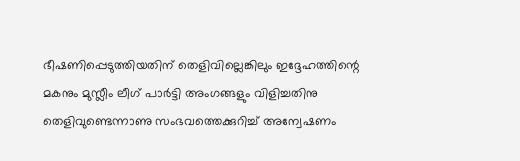ഭീഷണിപ്പെടുത്തിയതിന് തെളിവില്ലെങ്കിലും ഇദ്ദേഹത്തിന്റെ മകനും മുസ്ലീം ലീഗ് പാര്‍ട്ടി അംഗങ്ങളും വിളിച്ചതിനു തെളിവുണ്ടെന്നാണു സംഭവത്തെക്കുറിച്ച് അന്വേഷണം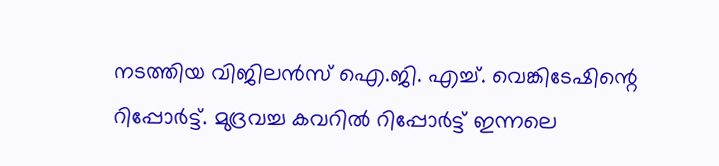നടത്തിയ വിജിലന്‍സ് ഐ.ജി. എച്ച്. വെങ്കിടേഷിന്റെ റിപ്പോര്‍ട്ട്. മുദ്രവച്ച കവറില്‍ റിപ്പോര്‍ട്ട് ഇന്നലെ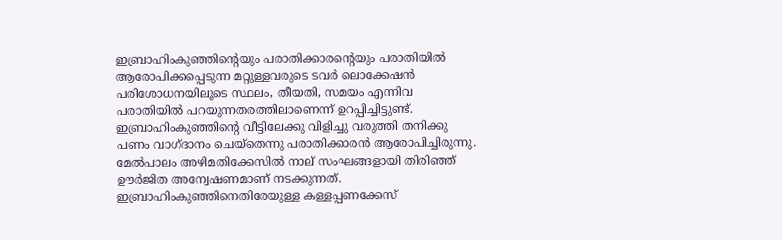ഇബ്രാഹിംകുഞ്ഞിന്റെയും പരാതിക്കാരന്റെയും പരാതിയില്‍ ആരോപിക്കപ്പെടുന്ന മറ്റുള്ളവരുടെ ടവര്‍ ലൊക്കേഷന്‍ പരിശോധനയിലൂടെ സ്ഥലം, തീയതി, സമയം എന്നിവ പരാതിയില്‍ പറയുന്നതരത്തിലാണെന്ന് ഉറപ്പിച്ചിട്ടുണ്ട്. ഇബ്രാഹിംകുഞ്ഞിന്റെ വീട്ടിലേക്കു വിളിച്ചു വരുത്തി തനിക്കു പണം വാഗ്ദാനം ചെയ്‌തെന്നു പരാതിക്കാരന്‍ ആരോപിച്ചിരുന്നു. മേല്‍പാലം അഴിമതിക്കേസില്‍ നാല് സംഘങ്ങളായി തിരിഞ്ഞ് ഊര്‍ജിത അന്വേഷണമാണ് നടക്കുന്നത്. ഇബ്രാഹിംകുഞ്ഞിനെതിരേയുള്ള കള്ളപ്പണക്കേസ്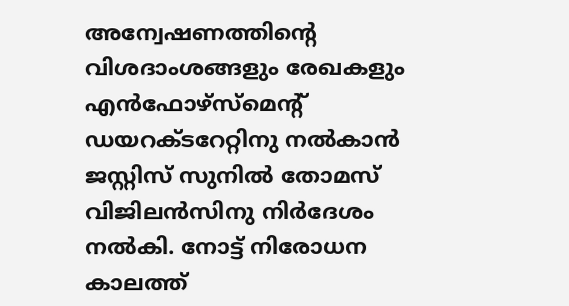അന്വേഷണത്തിന്റെ വിശദാംശങ്ങളും രേഖകളും എന്‍ഫോഴ്‌സ്‌മെന്റ് ഡയറക്ടറേറ്റിനു നല്‍കാന്‍ ജസ്റ്റിസ് സുനില്‍ തോമസ് വിജിലന്‍സിനു നിര്‍ദേശം നല്‍കി. നോട്ട് നിരോധന കാലത്ത്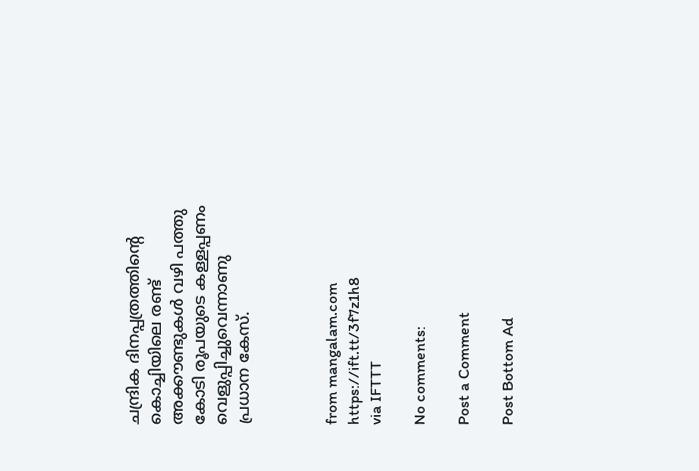ചന്ദ്രിക ദിനപ്പത്രത്തിന്റെ കൊച്ചിയിലെ രണ്ട് അക്കൗണ്ടുകള്‍ വഴി പത്തു കോടി രൂപയുടെ കള്ളപ്പണം വെളുപ്പിച്ചുവെന്നാണു പ്രധാന കേസ്.



from mangalam.com https://ift.tt/3f7z1h8
via IFTTT

No comments:

Post a Comment

Post Bottom Ad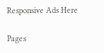Responsive Ads Here

Pages